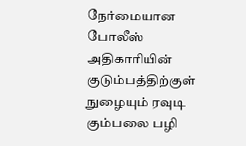நேர்மையான போலீஸ் அதிகாரியின் குடும்பத்திற்குள் நுழையும் ரவுடி கும்பலை பழி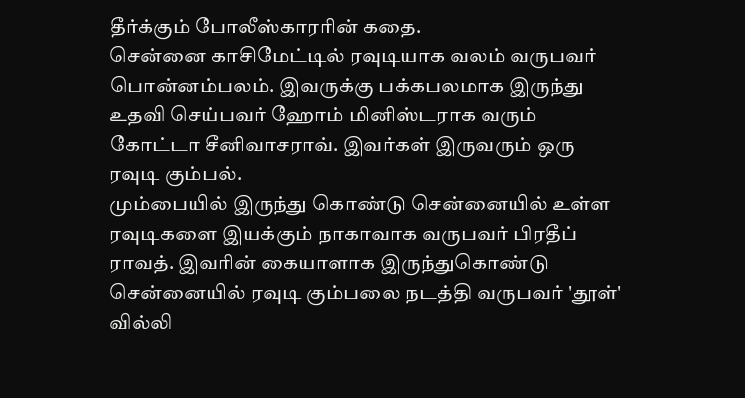தீர்க்கும் போலீஸ்காரரின் கதை.
சென்னை காசிமேட்டில் ரவுடியாக வலம் வருபவர் பொன்னம்பலம். இவருக்கு பக்கபலமாக இருந்து உதவி செய்பவர் ஹோம் மினிஸ்டராக வரும் கோட்டா சீனிவாசராவ். இவர்கள் இருவரும் ஒரு ரவுடி கும்பல்.
மும்பையில் இருந்து கொண்டு சென்னையில் உள்ள ரவுடிகளை இயக்கும் நாகாவாக வருபவர் பிரதீப் ராவத். இவரின் கையாளாக இருந்துகொண்டு சென்னையில் ரவுடி கும்பலை நடத்தி வருபவர் 'தூள்' வில்லி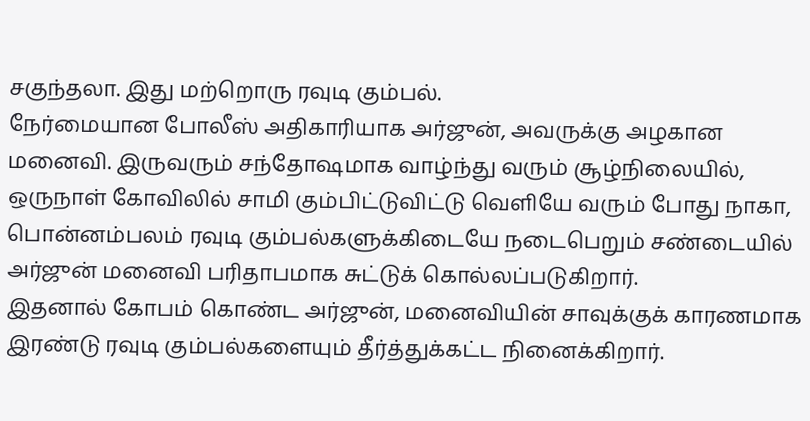சகுந்தலா. இது மற்றொரு ரவுடி கும்பல்.
நேர்மையான போலீஸ் அதிகாரியாக அர்ஜுன், அவருக்கு அழகான மனைவி. இருவரும் சந்தோஷமாக வாழ்ந்து வரும் சூழ்நிலையில், ஒருநாள் கோவிலில் சாமி கும்பிட்டுவிட்டு வெளியே வரும் போது நாகா, பொன்னம்பலம் ரவுடி கும்பல்களுக்கிடையே நடைபெறும் சண்டையில் அர்ஜுன் மனைவி பரிதாபமாக சுட்டுக் கொல்லப்படுகிறார்.
இதனால் கோபம் கொண்ட அர்ஜுன், மனைவியின் சாவுக்குக் காரணமாக இரண்டு ரவுடி கும்பல்களையும் தீர்த்துக்கட்ட நினைக்கிறார்.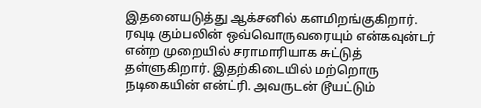இதனையடுத்து ஆக்சனில் களமிறங்குகிறார். ரவுடி கும்பலின் ஒவ்வொருவரையும் என்கவுன்டர் என்ற முறையில் சராமாரியாக சுட்டுத் தள்ளுகிறார். இதற்கிடையில் மற்றொரு நடிகையின் என்ட்ரி. அவருடன் டூயட்டும்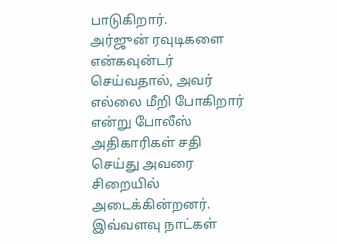பாடுகிறார்.
அர்ஜுன் ரவுடிகளை என்கவுன்டர் செய்வதால், அவர் எல்லை மீறி போகிறார் என்று போலீஸ் அதிகாரிகள் சதி செய்து அவரை சிறையில் அடைக்கின்றனர்.
இவ்வளவு நாட்கள்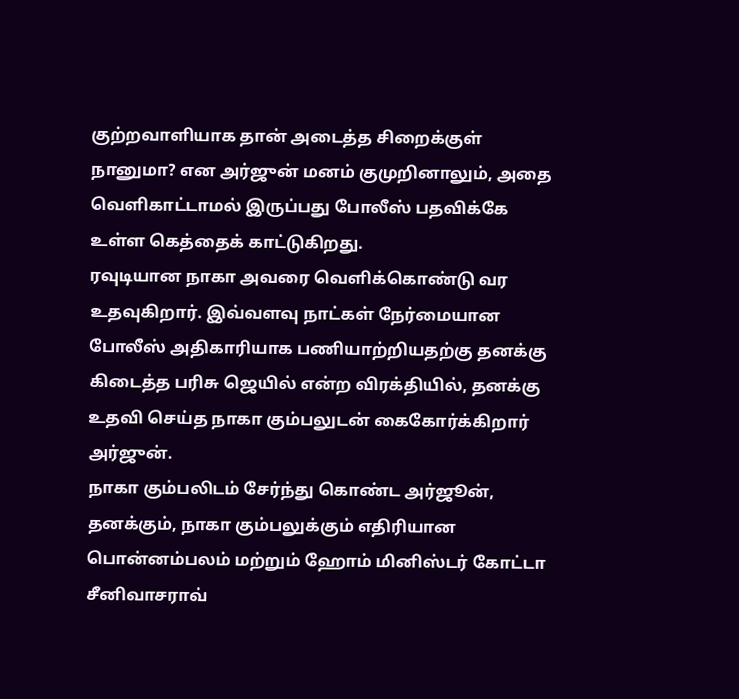குற்றவாளியாக தான் அடைத்த சிறைக்குள் நானுமா? என அர்ஜுன் மனம் குமுறினாலும், அதை வெளிகாட்டாமல் இருப்பது போலீஸ் பதவிக்கே உள்ள கெத்தைக் காட்டுகிறது.
ரவுடியான நாகா அவரை வெளிக்கொண்டு வர உதவுகிறார். இவ்வளவு நாட்கள் நேர்மையான போலீஸ் அதிகாரியாக பணியாற்றியதற்கு தனக்கு கிடைத்த பரிசு ஜெயில் என்ற விரக்தியில், தனக்கு உதவி செய்த நாகா கும்பலுடன் கைகோர்க்கிறார் அர்ஜுன்.
நாகா கும்பலிடம் சேர்ந்து கொண்ட அர்ஜூன், தனக்கும், நாகா கும்பலுக்கும் எதிரியான பொன்னம்பலம் மற்றும் ஹோம் மினிஸ்டர் கோட்டா சீனிவாசராவ்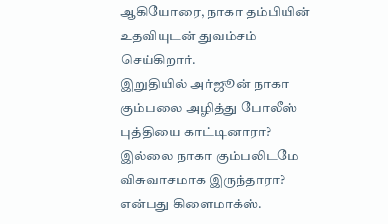ஆகியோரை, நாகா தம்பியின் உதவியுடன் துவம்சம் செய்கிறார்.
இறுதியில் அர்ஜூன் நாகா கும்பலை அழித்து போலீஸ் புத்தியை காட்டினாரா? இல்லை நாகா கும்பலிடமே விசுவாசமாக இருந்தாரா? என்பது கிளைமாக்ஸ்.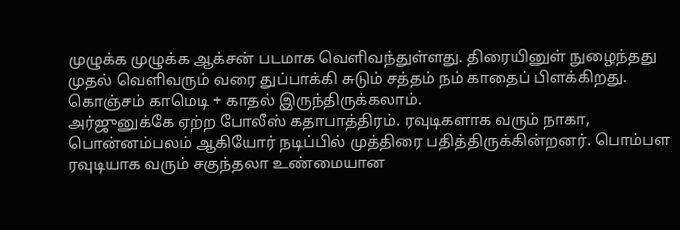முழுக்க முழுக்க ஆக்சன் படமாக வெளிவந்துள்ளது. திரையினுள் நுழைந்தது முதல் வெளிவரும் வரை துப்பாக்கி சுடும் சத்தம் நம் காதைப் பிளக்கிறது. கொஞ்சம் காமெடி + காதல் இருந்திருக்கலாம்.
அர்ஜுனுக்கே ஏற்ற போலீஸ் கதாபாத்திரம். ரவுடிகளாக வரும் நாகா, பொன்னம்பலம் ஆகியோர் நடிப்பில் முத்திரை பதித்திருக்கின்றனர். பொம்பள ரவுடியாக வரும் சகுந்தலா உண்மையான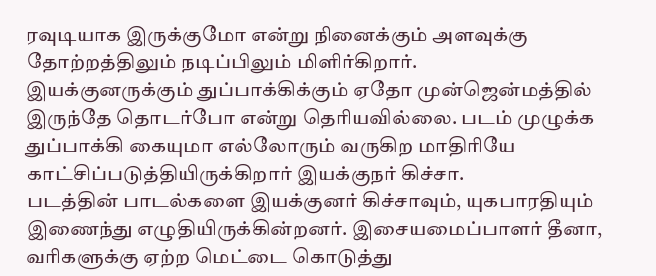ரவுடியாக இருக்குமோ என்று நினைக்கும் அளவுக்கு தோற்றத்திலும் நடிப்பிலும் மிளிர்கிறார்.
இயக்குனருக்கும் துப்பாக்கிக்கும் ஏதோ முன்ஜென்மத்தில் இருந்தே தொடர்போ என்று தெரியவில்லை. படம் முழுக்க துப்பாக்கி கையுமா எல்லோரும் வருகிற மாதிரியே காட்சிப்படுத்தியிருக்கிறார் இயக்குநர் கிச்சா.
படத்தின் பாடல்களை இயக்குனர் கிச்சாவும், யுகபாரதியும் இணைந்து எழுதியிருக்கின்றனர். இசையமைப்பாளர் தீனா, வரிகளுக்கு ஏற்ற மெட்டை கொடுத்து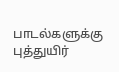பாடல்களுக்கு புத்துயிர்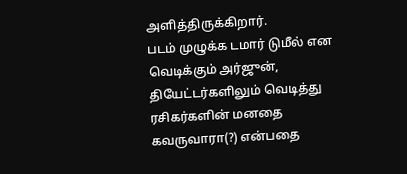அளித்திருக்கிறார்.
படம் முழுக்க டமார் டுமீல் என வெடிக்கும் அர்ஜுன், தியேட்டர்களிலும் வெடித்து ரசிகர்களின் மனதை கவருவாரா(?) என்பதை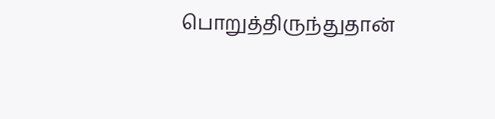பொறுத்திருந்துதான்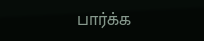பார்க்க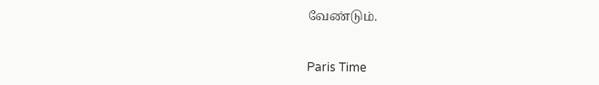வேண்டும்.


Paris Time